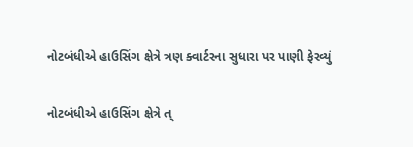નોટબંધીએ હાઉસિંગ ક્ષેત્રે ત્રણ ક્વાર્ટરના સુધારા પર પાણી ફેરવ્યું

નોટબંધીએ હાઉસિંગ ક્ષેત્રે ત્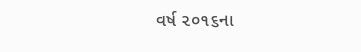વર્ષ ૨૦૧૬ના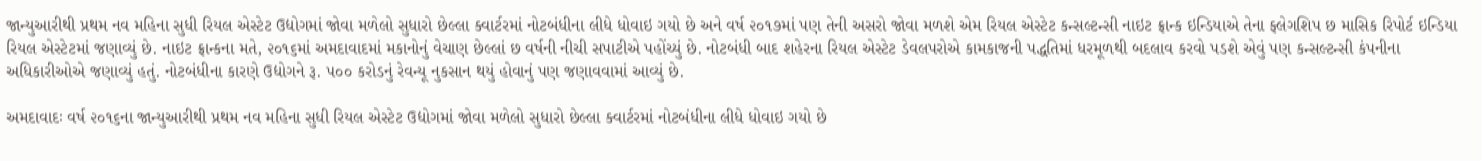જાન્યુઆરીથી પ્રથમ નવ મહિના સુધી રિયલ એસ્ટેટ ઉદ્યોગમાં જોવા મળેલો સુધારો છેલ્લા ક્વાર્ટરમાં નોટબંધીના લીધે ધોવાઇ ગયો છે અને વર્ષ ૨૦૧૭માં પણ તેની અસરો જોવા મળશે એમ રિયલ એસ્ટેટ કન્સલ્ટન્સી નાઇટ ફ્રાન્ક ઇન્ડિયાએ તેના ફ્લેગશિપ છ માસિક રિપોર્ટ ઇન્ડિયા રિયલ એસ્ટેટમાં જણાવ્યું છે. નાઇટ ફ્રાન્કના મતે, ૨૦૧૬માં અમદાવાદમાં મકાનોનું વેચાણ છેલ્લાં છ વર્ષની નીચી સપાટીએ પહોંચ્યું છે. નોટબંધી બાદ શહેરના રિયલ એસ્ટેટ ડેવલપરોએ કામકાજની પદ્ધતિમાં ધરમૂળથી બદલાવ કરવો પડશે એવું પણ કન્સલ્ટન્સી કંપનીના અધિકારીઓએ જણાવ્યું હતું. નોટબંધીના કારણે ઉદ્યોગને રૂ. ૫૦૦ કરોડનું રેવન્યૂ નુકસાન થયું હોવાનું પણ જણાવવામાં આવ્યું છે.

અમદાવાદઃ વર્ષ ૨૦૧૬ના જાન્યુઆરીથી પ્રથમ નવ મહિના સુધી રિયલ એસ્ટેટ ઉદ્યોગમાં જોવા મળેલો સુધારો છેલ્લા ક્વાર્ટરમાં નોટબંધીના લીધે ધોવાઇ ગયો છે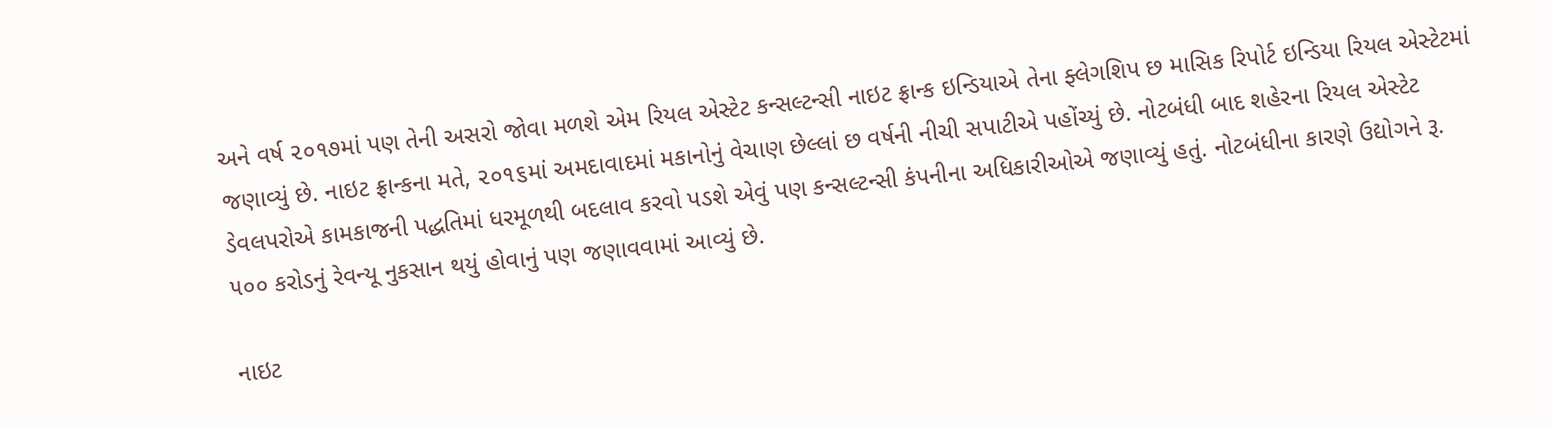અને વર્ષ ૨૦૧૭માં પણ તેની અસરો જોવા મળશે એમ રિયલ એસ્ટેટ કન્સલ્ટન્સી નાઇટ ફ્રાન્ક ઇન્ડિયાએ તેના ફ્લેગશિપ છ માસિક રિપોર્ટ ઇન્ડિયા રિયલ એસ્ટેટમાં જણાવ્યું છે. નાઇટ ફ્રાન્કના મતે, ૨૦૧૬માં અમદાવાદમાં મકાનોનું વેચાણ છેલ્લાં છ વર્ષની નીચી સપાટીએ પહોંચ્યું છે. નોટબંધી બાદ શહેરના રિયલ એસ્ટેટ ડેવલપરોએ કામકાજની પદ્ધતિમાં ધરમૂળથી બદલાવ કરવો પડશે એવું પણ કન્સલ્ટન્સી કંપનીના અધિકારીઓએ જણાવ્યું હતું. નોટબંધીના કારણે ઉદ્યોગને રૂ. ૫૦૦ કરોડનું રેવન્યૂ નુકસાન થયું હોવાનું પણ જણાવવામાં આવ્યું છે.

નાઇટ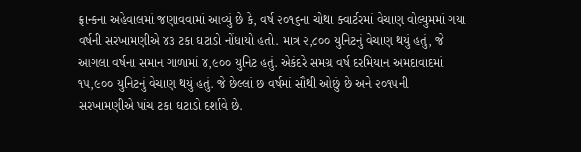ફ્રાન્કના અહેવાલમાં જણાવવામાં આવ્યું છે કે, વર્ષ ૨૦૧૬ના ચોથા ક્વાર્ટરમાં વેચાણ વોલ્યુમમાં ગયા વર્ષની સરખામણીએ ૪૩ ટકા ઘટાડો નોંધાયો હતો. માત્ર ૨,૮૦૦ યુનિટનું વેચાણ થયું હતું, જે આગલા વર્ષના સમાન ગાળામાં ૪,૯૦૦ યુનિટ હતું. એકંદરે સમગ્ર વર્ષ દરમિયાન અમદાવાદમાં ૧૫,૯૦૦ યુનિટનું વેચાણ થયું હતું. જે છેલ્લાં છ વર્ષમાં સૌથી ઓછું છે અને ૨૦૧૫ની સરખામણીએ પાંચ ટકા ઘટાડો દર્શાવે છે.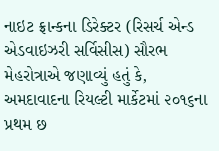નાઇટ ફ્રાન્કના ડિરેક્ટર (રિસર્ચ એન્ડ એડવાઇઝરી સર્વિસીસ) સૌરભ મેહરોત્રાએ જણાવ્યું હતું કે, અમદાવાદના રિયલ્ટી માર્કેટમાં ૨૦૧૬ના પ્રથમ છ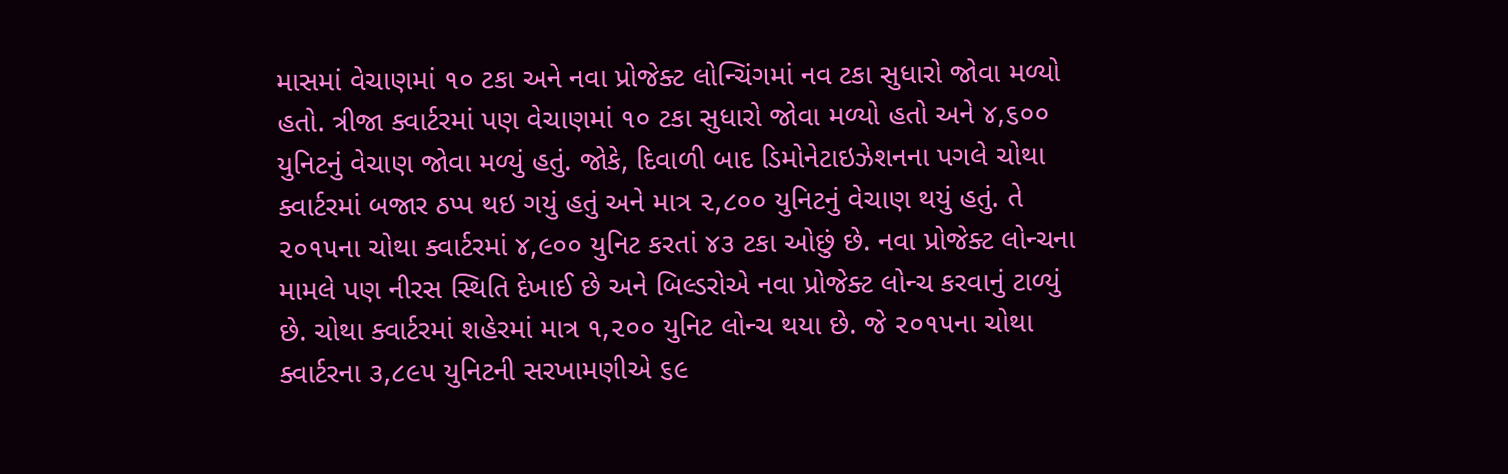માસમાં વેચાણમાં ૧૦ ટકા અને નવા પ્રોજેક્ટ લોન્ચિંગમાં નવ ટકા સુધારો જોવા મળ્યો હતો. ત્રીજા ક્વાર્ટરમાં પણ વેચાણમાં ૧૦ ટકા સુધારો જોવા મળ્યો હતો અને ૪,૬૦૦ યુનિટનું વેચાણ જોવા મળ્યું હતું. જોકે, દિવાળી બાદ ડિમોનેટાઇઝેશનના પગલે ચોથા ક્વાર્ટરમાં બજાર ઠપ્પ થઇ ગયું હતું અને માત્ર ૨,૮૦૦ યુનિટનું વેચાણ થયું હતું. તે ૨૦૧૫ના ચોથા ક્વાર્ટરમાં ૪,૯૦૦ યુનિટ કરતાં ૪૩ ટકા ઓછું છે. નવા પ્રોજેક્ટ લોન્ચના મામલે પણ નીરસ સ્થિતિ દેખાઈ છે અને બિલ્ડરોએ નવા પ્રોજેક્ટ લોન્ચ કરવાનું ટાળ્યું છે. ચોથા ક્વાર્ટરમાં શહેરમાં માત્ર ૧,૨૦૦ યુનિટ લોન્ચ થયા છે. જે ૨૦૧૫ના ચોથા ક્વાર્ટરના ૩,૮૯૫ યુનિટની સરખામણીએ ૬૯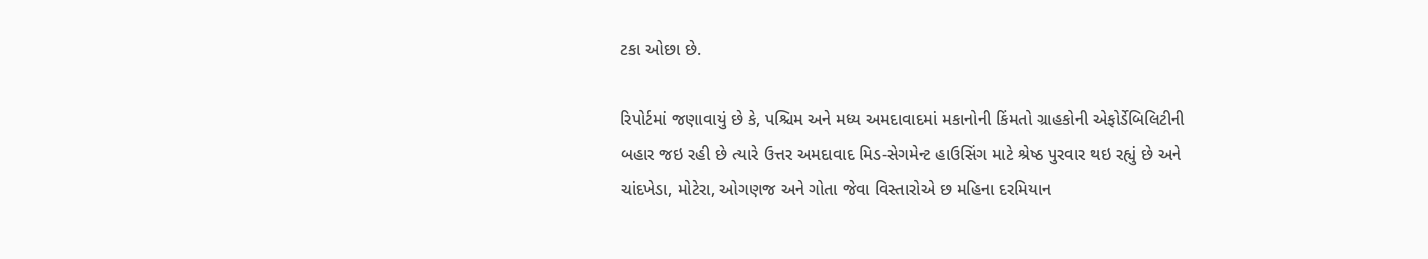ટકા ઓછા છે.

રિપોર્ટમાં જણાવાયું છે કે, પશ્ચિમ અને મધ્ય અમદાવાદમાં મકાનોની કિંમતો ગ્રાહકોની એફોર્ડેબિલિટીની બહાર જઇ રહી છે ત્યારે ઉત્તર અમદાવાદ મિડ-સેગમેન્ટ હાઉસિંગ માટે શ્રેષ્ઠ પુરવાર થઇ રહ્યું છે અને ચાંદખેડા, મોટેરા, ઓગણજ અને ગોતા જેવા વિસ્તારોએ છ મહિના દરમિયાન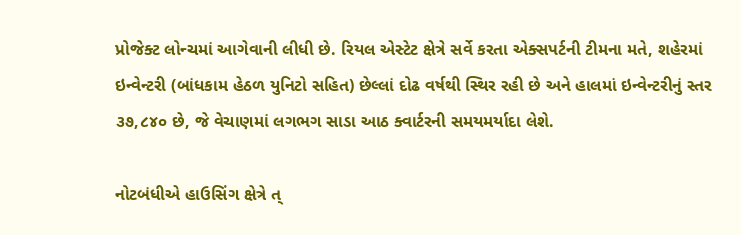પ્રોજેક્ટ લોન્ચમાં આગેવાની લીધી છે. રિયલ એસ્ટેટ ક્ષેત્રે સર્વે કરતા એક્સપર્ટની ટીમના મતે, શહેરમાં ઇન્વેન્ટરી (બાંધકામ હેઠળ યુનિટો સહિત) છેલ્લાં દોઢ વર્ષથી સ્થિર રહી છે અને હાલમાં ઇન્વેન્ટરીનું સ્તર ૩૭,૮૪૦ છે, જે વેચાણમાં લગભગ સાડા આઠ ક્વાર્ટરની સમયમર્યાદા લેશે.

નોટબંધીએ હાઉસિંગ ક્ષેત્રે ત્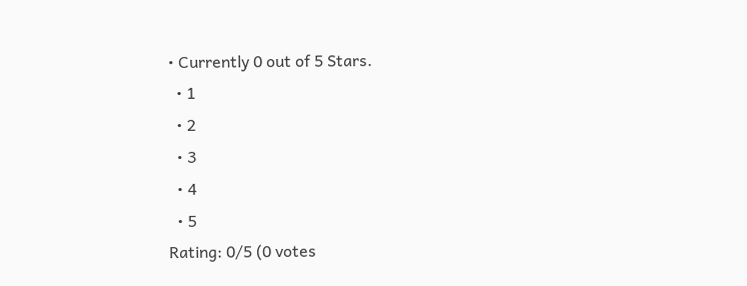• Currently 0 out of 5 Stars.
  • 1
  • 2
  • 3
  • 4
  • 5
Rating: 0/5 (0 votes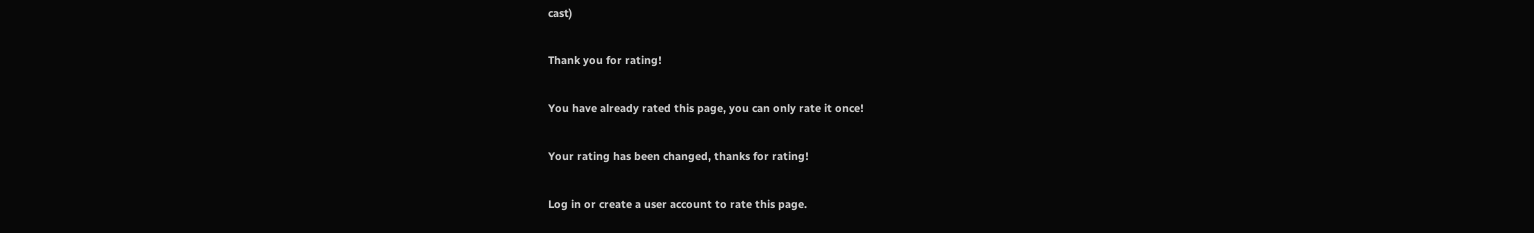cast)

Thank you for rating!

You have already rated this page, you can only rate it once!

Your rating has been changed, thanks for rating!

Log in or create a user account to rate this page.